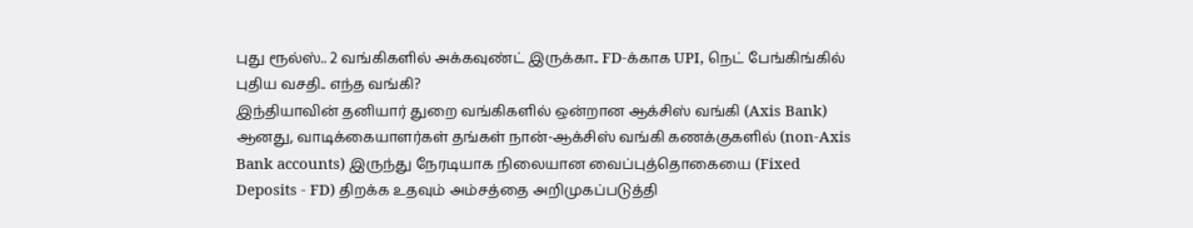புது ரூல்ஸ்.. 2 வங்கிகளில் அக்கவுண்ட் இருக்கா.. FD-க்காக UPI, நெட் பேங்கிங்கில் புதிய வசதி.. எந்த வங்கி?
இந்தியாவின் தனியார் துறை வங்கிகளில் ஒன்றான ஆக்சிஸ் வங்கி (Axis Bank) ஆனது, வாடிக்கையாளர்கள் தங்கள் நான்-ஆக்சிஸ் வங்கி கணக்குகளில் (non-Axis Bank accounts) இருந்து நேரடியாக நிலையான வைப்புத்தொகையை (Fixed Deposits - FD) திறக்க உதவும் அம்சத்தை அறிமுகப்படுத்தி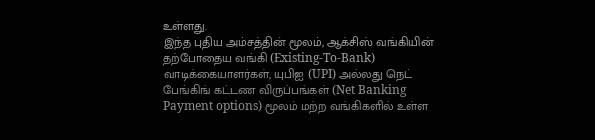உள்ளது.
இந்த புதிய அம்சத்தின் மூலம், ஆக்சிஸ் வங்கியின் தற்போதைய வங்கி (Existing-To-Bank) வாடிக்கையாளர்கள், யுபிஐ (UPI) அல்லது நெட் பேங்கிங் கட்டண விருப்பங்கள் (Net Banking Payment options) மூலம் மற்ற வங்கிகளில் உள்ள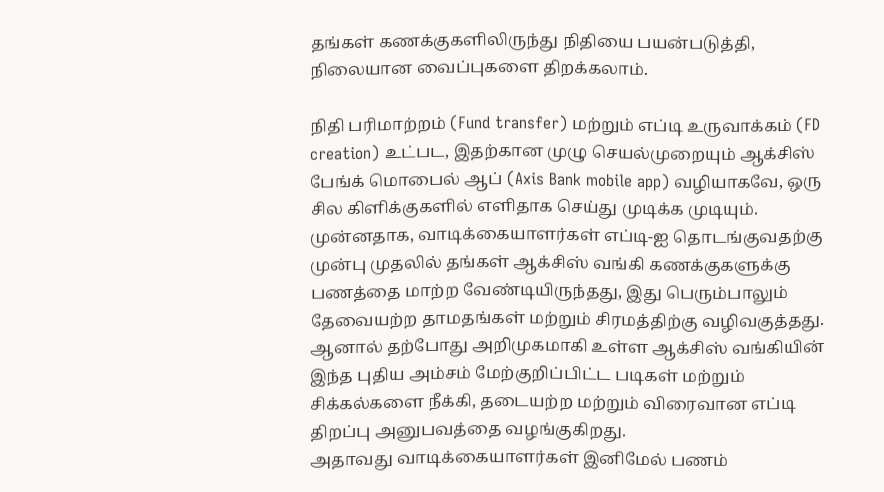தங்கள் கணக்குகளிலிருந்து நிதியை பயன்படுத்தி, நிலையான வைப்புகளை திறக்கலாம்.

நிதி பரிமாற்றம் (Fund transfer) மற்றும் எப்டி உருவாக்கம் (FD creation) உட்பட, இதற்கான முழு செயல்முறையும் ஆக்சிஸ் பேங்க் மொபைல் ஆப் (Axis Bank mobile app) வழியாகவே, ஒரு சில கிளிக்குகளில் எளிதாக செய்து முடிக்க முடியும்.
முன்னதாக, வாடிக்கையாளர்கள் எப்டி-ஐ தொடங்குவதற்கு முன்பு முதலில் தங்கள் ஆக்சிஸ் வங்கி கணக்குகளுக்கு பணத்தை மாற்ற வேண்டியிருந்தது, இது பெரும்பாலும் தேவையற்ற தாமதங்கள் மற்றும் சிரமத்திற்கு வழிவகுத்தது. ஆனால் தற்போது அறிமுகமாகி உள்ள ஆக்சிஸ் வங்கியின் இந்த புதிய அம்சம் மேற்குறிப்பிட்ட படிகள் மற்றும் சிக்கல்களை நீக்கி, தடையற்ற மற்றும் விரைவான எப்டி திறப்பு அனுபவத்தை வழங்குகிறது.
அதாவது வாடிக்கையாளர்கள் இனிமேல் பணம்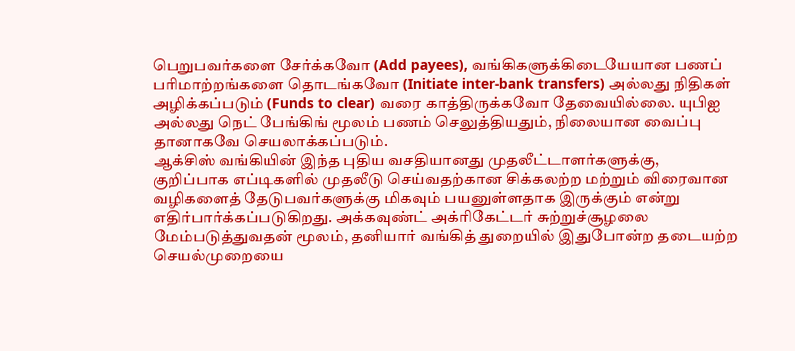பெறுபவர்களை சேர்க்கவோ (Add payees), வங்கிகளுக்கிடையேயான பணப் பரிமாற்றங்களை தொடங்கவோ (Initiate inter-bank transfers) அல்லது நிதிகள் அழிக்கப்படும் (Funds to clear) வரை காத்திருக்கவோ தேவையில்லை. யுபிஐ அல்லது நெட் பேங்கிங் மூலம் பணம் செலுத்தியதும், நிலையான வைப்பு தானாகவே செயலாக்கப்படும்.
ஆக்சிஸ் வங்கியின் இந்த புதிய வசதியானது முதலீட்டாளர்களுக்கு, குறிப்பாக எப்டிகளில் முதலீடு செய்வதற்கான சிக்கலற்ற மற்றும் விரைவான வழிகளைத் தேடுபவர்களுக்கு மிகவும் பயனுள்ளதாக இருக்கும் என்று எதிர்பார்க்கப்படுகிறது. அக்கவுண்ட் அக்ரிகேட்டர் சுற்றுச்சூழலை மேம்படுத்துவதன் மூலம், தனியார் வங்கித் துறையில் இதுபோன்ற தடையற்ற செயல்முறையை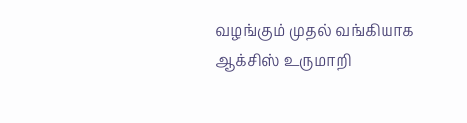வழங்கும் முதல் வங்கியாக ஆக்சிஸ் உருமாறி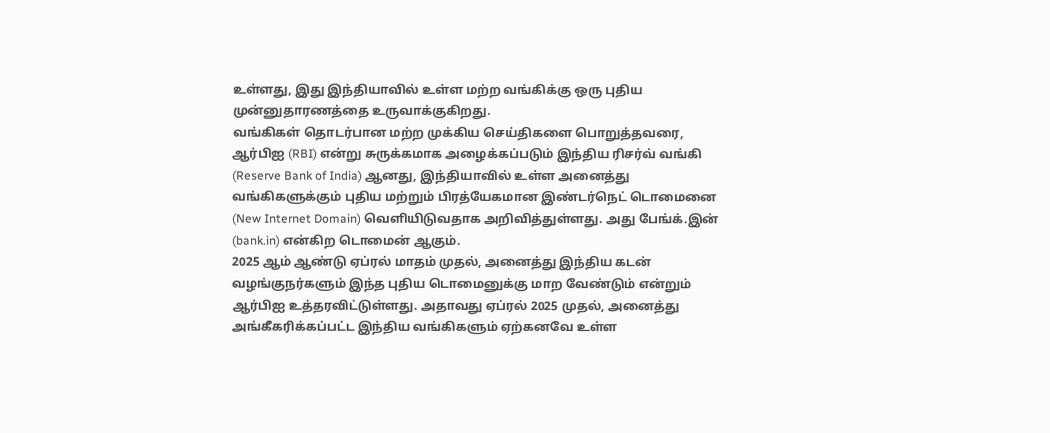உள்ளது, இது இந்தியாவில் உள்ள மற்ற வங்கிக்கு ஒரு புதிய முன்னுதாரணத்தை உருவாக்குகிறது.
வங்கிகள் தொடர்பான மற்ற முக்கிய செய்திகளை பொறுத்தவரை, ஆர்பிஐ (RBI) என்று சுருக்கமாக அழைக்கப்படும் இந்திய ரிசர்வ் வங்கி (Reserve Bank of India) ஆனது, இந்தியாவில் உள்ள அனைத்து வங்கிகளுக்கும் புதிய மற்றும் பிரத்யேகமான இண்டர்நெட் டொமைனை (New Internet Domain) வெளியிடுவதாக அறிவித்துள்ளது. அது பேங்க்.இன் (bank.in) என்கிற டொமைன் ஆகும்.
2025 ஆம் ஆண்டு ஏப்ரல் மாதம் முதல், அனைத்து இந்திய கடன் வழங்குநர்களும் இந்த புதிய டொமைனுக்கு மாற வேண்டும் என்றும் ஆர்பிஐ உத்தரவிட்டுள்ளது. அதாவது ஏப்ரல் 2025 முதல், அனைத்து அங்கீகரிக்கப்பட்ட இந்திய வங்கிகளும் ஏற்கனவே உள்ள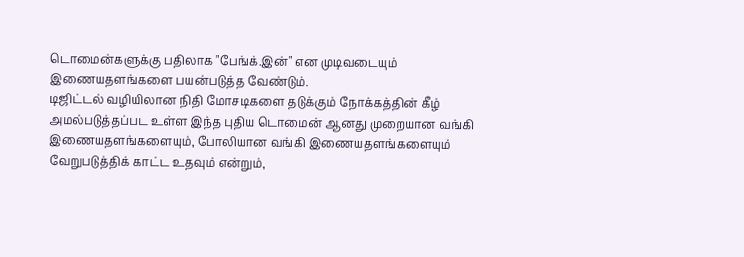டொமைன்களுக்கு பதிலாக "பேங்க்.இன்" என முடிவடையும் இணையதளங்களை பயன்படுத்த வேண்டும்.
டிஜிட்டல் வழியிலான நிதி மோசடிகளை தடுக்கும் நோக்கத்தின் கீழ் அமல்படுத்தப்பட உள்ள இந்த புதிய டொமைன் ஆனது முறையான வங்கி இணையதளங்களையும், போலியான வங்கி இணையதளங்களையும் வேறுபடுத்திக் காட்ட உதவும் என்றும்,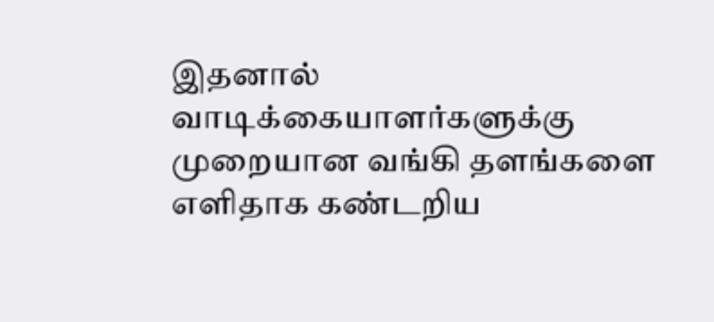இதனால் வாடிக்கையாளர்களுக்கு முறையான வங்கி தளங்களை எளிதாக கண்டறிய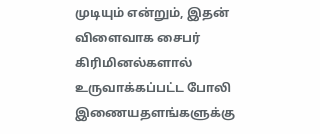முடியும் என்றும், இதன் விளைவாக சைபர் கிரிமினல்களால் உருவாக்கப்பட்ட போலி இணையதளங்களுக்கு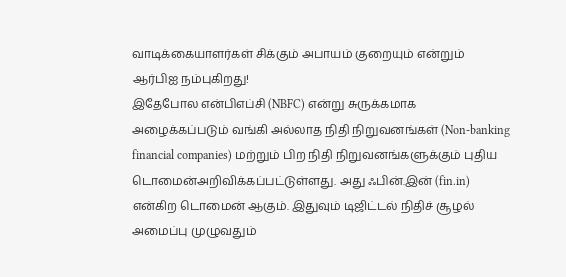வாடிக்கையாளர்கள் சிக்கும் அபாயம் குறையும் என்றும் ஆர்பிஐ நம்புகிறது!
இதேபோல என்பிஎப்சி (NBFC) என்று சுருக்கமாக அழைக்கப்படும் வங்கி அல்லாத நிதி நிறுவனங்கள் (Non-banking financial companies) மற்றும் பிற நிதி நிறுவனங்களுக்கும் புதிய டொமைன்அறிவிக்கப்பட்டுள்ளது. அது ஃபின்.இன் (fin.in) என்கிற டொமைன் ஆகும். இதுவும் டிஜிட்டல் நிதிச் சூழல் அமைப்பு முழுவதும்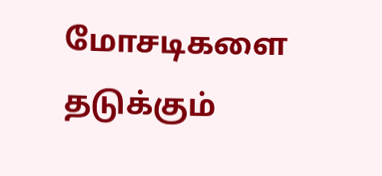மோசடிகளை தடுக்கும்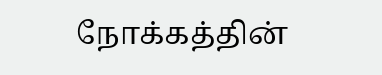நோக்கத்தின்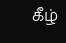கீழ்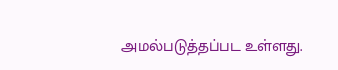அமல்படுத்தப்பட உள்ளது.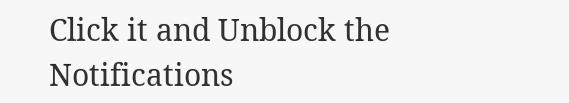Click it and Unblock the Notifications